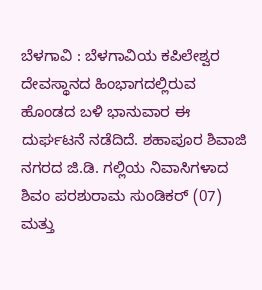ಬೆಳಗಾವಿ : ಬೆಳಗಾವಿಯ ಕಪಿಲೇಶ್ವರ ದೇವಸ್ಥಾನದ ಹಿಂಭಾಗದಲ್ಲಿರುವ ಹೊಂಡದ ಬಳಿ ಭಾನುವಾರ ಈ ದುರ್ಘಟನೆ ನಡೆದಿದೆ. ಶಹಾಪೂರ ಶಿವಾಜಿ ನಗರದ ಜಿ.ಡಿ. ಗಲ್ಲಿಯ ನಿವಾಸಿಗಳಾದ ಶಿವಂ ಪರಶುರಾಮ ಸುಂಡಿಕರ್ (07) ಮತ್ತು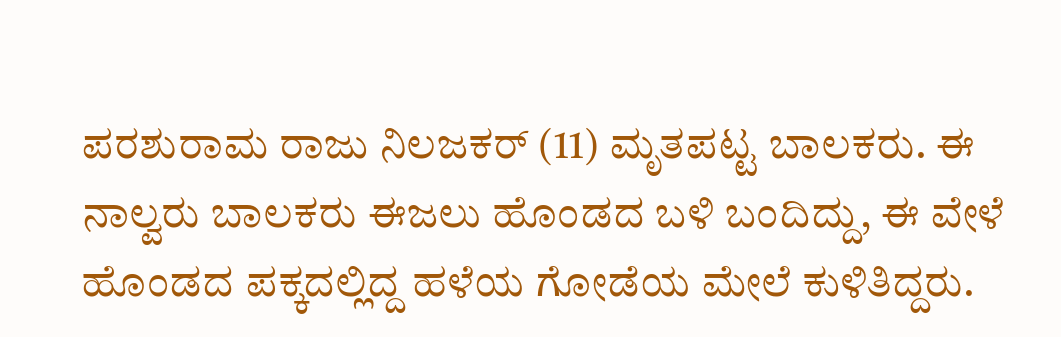ಪರಶುರಾಮ ರಾಜು ನಿಲಜಕರ್ (11) ಮೃತಪಟ್ಟ ಬಾಲಕರು. ಈ ನಾಲ್ವರು ಬಾಲಕರು ಈಜಲು ಹೊಂಡದ ಬಳಿ ಬಂದಿದ್ದು, ಈ ವೇಳೆ ಹೊಂಡದ ಪಕ್ಕದಲ್ಲಿದ್ದ ಹಳೆಯ ಗೋಡೆಯ ಮೇಲೆ ಕುಳಿತಿದ್ದರು.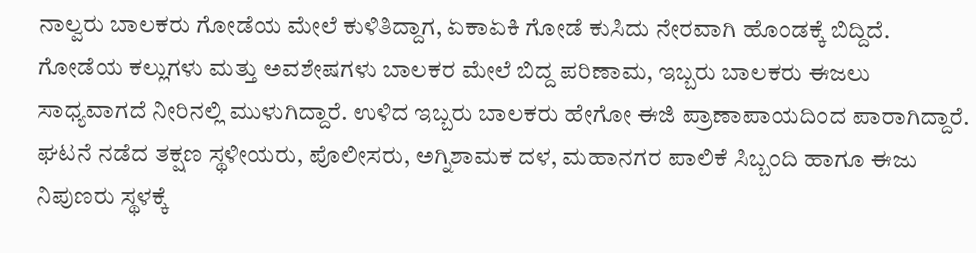ನಾಲ್ವರು ಬಾಲಕರು ಗೋಡೆಯ ಮೇಲೆ ಕುಳಿತಿದ್ದಾಗ, ಏಕಾಏಕಿ ಗೋಡೆ ಕುಸಿದು ನೇರವಾಗಿ ಹೊಂಡಕ್ಕೆ ಬಿದ್ದಿದೆ. ಗೋಡೆಯ ಕಲ್ಲುಗಳು ಮತ್ತು ಅವಶೇಷಗಳು ಬಾಲಕರ ಮೇಲೆ ಬಿದ್ದ ಪರಿಣಾಮ, ಇಬ್ಬರು ಬಾಲಕರು ಈಜಲು ಸಾಧ್ಯವಾಗದೆ ನೀರಿನಲ್ಲಿ ಮುಳುಗಿದ್ದಾರೆ. ಉಳಿದ ಇಬ್ಬರು ಬಾಲಕರು ಹೇಗೋ ಈಜಿ ಪ್ರಾಣಾಪಾಯದಿಂದ ಪಾರಾಗಿದ್ದಾರೆ.
ಘಟನೆ ನಡೆದ ತಕ್ಷಣ ಸ್ಥಳೀಯರು, ಪೊಲೀಸರು, ಅಗ್ನಿಶಾಮಕ ದಳ, ಮಹಾನಗರ ಪಾಲಿಕೆ ಸಿಬ್ಬಂದಿ ಹಾಗೂ ಈಜು ನಿಪುಣರು ಸ್ಥಳಕ್ಕೆ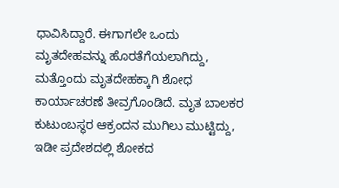ಧಾವಿಸಿದ್ದಾರೆ. ಈಗಾಗಲೇ ಒಂದು ಮೃತದೇಹವನ್ನು ಹೊರತೆಗೆಯಲಾಗಿದ್ದು, ಮತ್ತೊಂದು ಮೃತದೇಹಕ್ಕಾಗಿ ಶೋಧ ಕಾರ್ಯಾಚರಣೆ ತೀವ್ರಗೊಂಡಿದೆ. ಮೃತ ಬಾಲಕರ ಕುಟುಂಬಸ್ಥರ ಆಕ್ರಂದನ ಮುಗಿಲು ಮುಟ್ಟಿದ್ದು, ಇಡೀ ಪ್ರದೇಶದಲ್ಲಿ ಶೋಕದ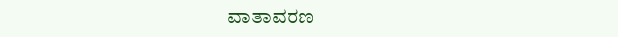ವಾತಾವರಣ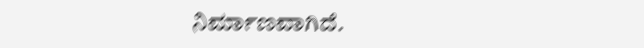ನಿರ್ಮಾಣವಾಗಿದೆ.